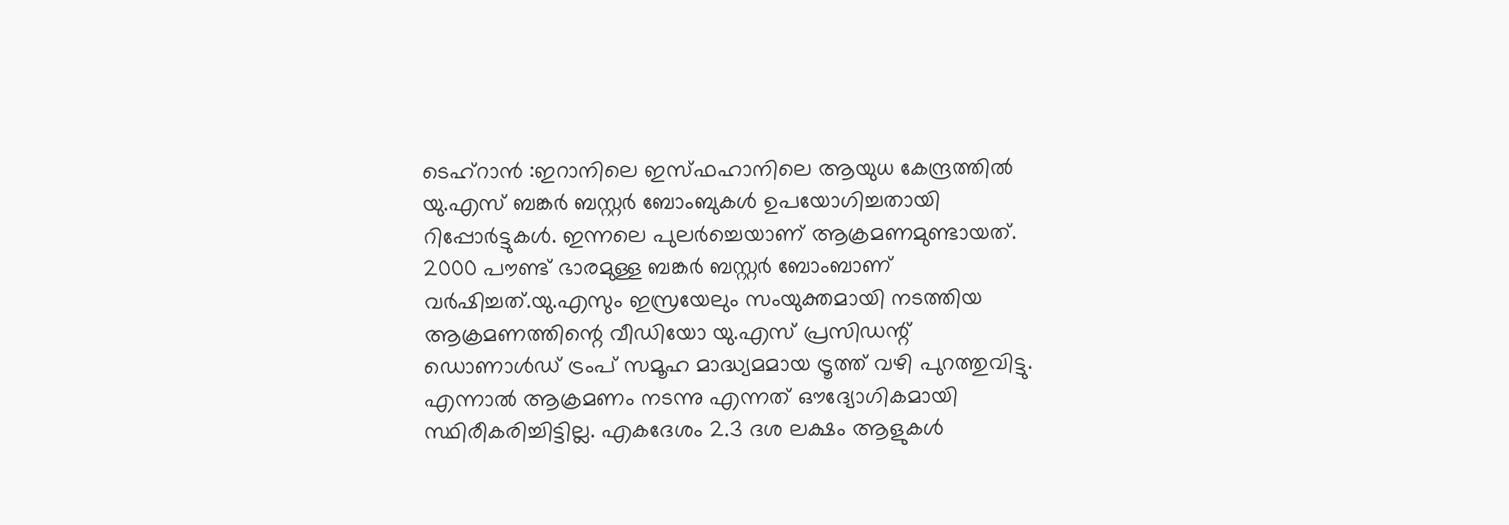ടെഹ്റാൻ :ഇറാനിലെ ഇസ്ഫഹാനിലെ ആയുധ കേന്ദ്രത്തിൽ യു.എസ് ബങ്കർ ബസ്റ്റർ ബോംബുകൾ ഉപയോഗിച്ചതായി റിപ്പോർട്ടുകൾ. ഇന്നലെ പുലർച്ചെയാണ് ആക്രമണമുണ്ടായത്. 2000 പൗണ്ട് ഭാരമുള്ള ബങ്കർ ബസ്റ്റർ ബോംബാണ് വർഷിച്ചത്.യു.എസും ഇസ്രയേലും സംയുക്തമായി നടത്തിയ ആക്രമണത്തിന്റെ വീഡിയോ യു.എസ് പ്രസിഡന്റ് ഡൊണാൾഡ് ട്രംപ് സമൂഹ മാദ്ധ്യമമായ ട്രൂത്ത് വഴി പുറത്തുവിട്ടു. എന്നാൽ ആക്രമണം നടന്നു എന്നത് ഔദ്യോഗികമായി സ്ഥിരീകരിച്ചിട്ടില്ല. എകദേശം 2.3 ദശ ലക്ഷം ആളുകൾ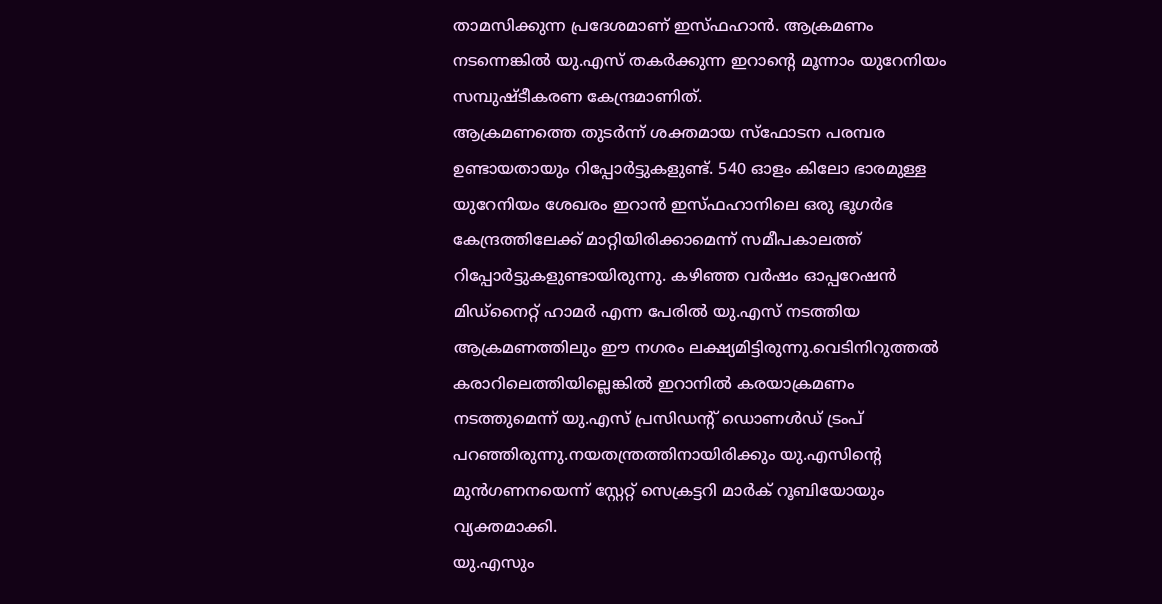താമസിക്കുന്ന പ്രദേശമാണ് ഇസ്ഫഹാൻ. ആക്രമണം നടന്നെങ്കിൽ യു.എസ് തകർക്കുന്ന ഇറാന്റെ മൂന്നാം യുറേനിയം സമ്പുഷ്ടീകരണ കേന്ദ്രമാണിത്.
ആക്രമണത്തെ തുടർന്ന് ശക്തമായ സ്ഫോടന പരമ്പര ഉണ്ടായതായും റിപ്പോർട്ടുകളുണ്ട്. 540 ഓളം കിലോ ഭാരമുള്ള യുറേനിയം ശേഖരം ഇറാൻ ഇസ്ഫഹാനിലെ ഒരു ഭൂഗർഭ കേന്ദ്രത്തിലേക്ക് മാറ്റിയിരിക്കാമെന്ന് സമീപകാലത്ത് റിപ്പോർട്ടുകളുണ്ടായിരുന്നു. കഴിഞ്ഞ വർഷം ഓപ്പറേഷൻ മിഡ്നൈറ്റ് ഹാമർ എന്ന പേരിൽ യു.എസ് നടത്തിയ ആക്രമണത്തിലും ഈ നഗരം ലക്ഷ്യമിട്ടിരുന്നു.വെടിനിറുത്തൽ കരാറിലെത്തിയില്ലെങ്കിൽ ഇറാനിൽ കരയാക്രമണം നടത്തുമെന്ന് യു.എസ് പ്രസിഡന്റ് ഡൊണൾഡ് ട്രംപ് പറഞ്ഞിരുന്നു.നയതന്ത്രത്തിനായിരിക്കും യു.എസിന്റെ മുൻഗണനയെന്ന് സ്റ്റേറ്റ് സെക്രട്ടറി മാർക് റൂബിയോയും വ്യക്തമാക്കി.
യു.എസും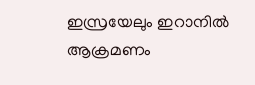ഇസ്രയേലും ഇറാനിൽ ആക്രമണം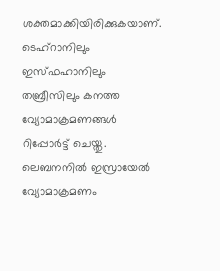ശക്തമാക്കിയിരിക്കുകയാണ്. ടെഹ്റാനിലും ഇസ്ഫഹാനിലും തബ്രീസിലും കനത്ത വ്യോമാക്രമണങ്ങൾ റിപ്പോർട്ട് ചെയ്തു. ലെബനനിൽ ഇസ്രായേൽ വ്യോമാക്രമണം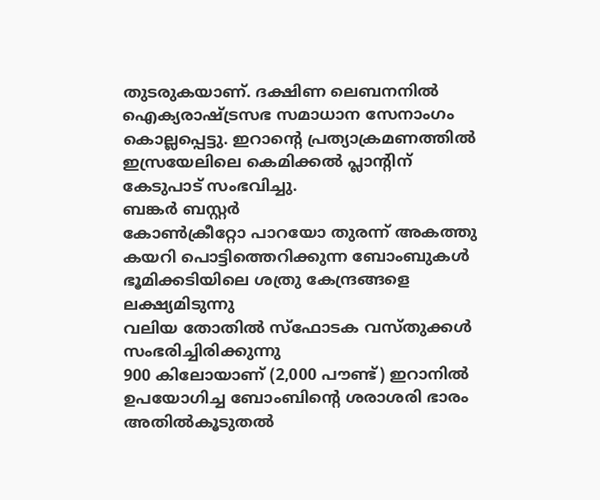തുടരുകയാണ്. ദക്ഷിണ ലെബനനിൽ ഐക്യരാഷ്ട്രസഭ സമാധാന സേനാംഗം കൊല്ലപ്പെട്ടു. ഇറാന്റെ പ്രത്യാക്രമണത്തിൽ ഇസ്രയേലിലെ കെമിക്കൽ പ്ലാന്റിന് കേടുപാട് സംഭവിച്ചു.
ബങ്കർ ബസ്റ്റർ
കോൺക്രീറ്റോ പാറയോ തുരന്ന് അകത്തു കയറി പൊട്ടിത്തെറിക്കുന്ന ബോംബുകൾ
ഭൂമിക്കടിയിലെ ശത്രു കേന്ദ്രങ്ങളെ ലക്ഷ്യമിടുന്നു
വലിയ തോതിൽ സ്ഫോടക വസ്തുക്കൾ സംഭരിച്ചിരിക്കുന്നു
900 കിലോയാണ് (2,000 പൗണ്ട്) ഇറാനിൽ ഉപയോഗിച്ച ബോംബിന്റെ ശരാശരി ഭാരം
അതിൽകൂടുതൽ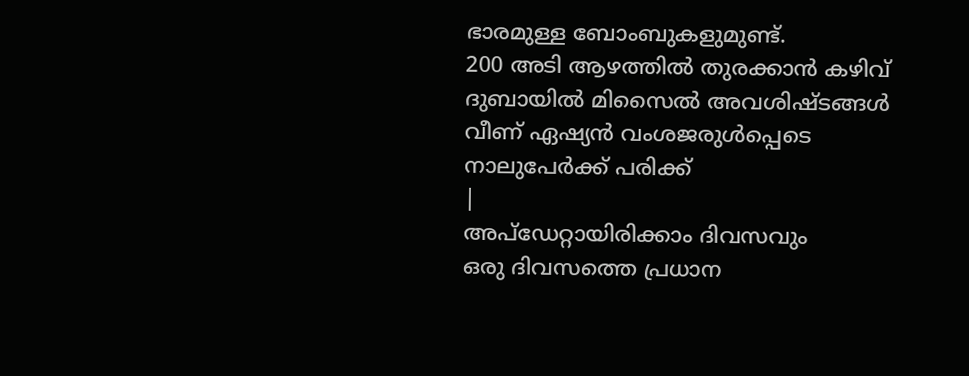ഭാരമുള്ള ബോംബുകളുമുണ്ട്.
200 അടി ആഴത്തിൽ തുരക്കാൻ കഴിവ്
ദുബായിൽ മിസൈൽ അവശിഷ്ടങ്ങൾ വീണ് ഏഷ്യൻ വംശജരുൾപ്പെടെ നാലുപേർക്ക് പരിക്ക്
|
അപ്ഡേറ്റായിരിക്കാം ദിവസവും
ഒരു ദിവസത്തെ പ്രധാന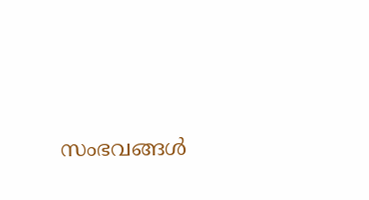സംഭവങ്ങൾ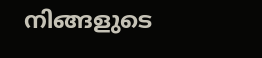നിങ്ങളുടെ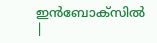ഇൻബോക്സിൽ |